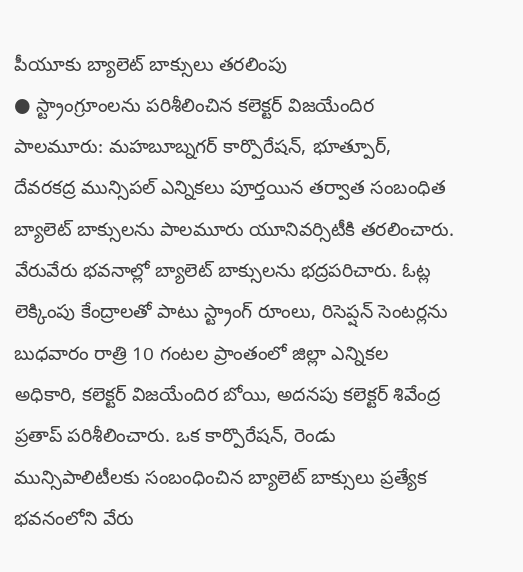పీయూకు బ్యాలెట్ బాక్సులు తరలింపు
● స్ట్రాంగ్రూంలను పరిశీలించిన కలెక్టర్ విజయేందిర
పాలమూరు: మహబూబ్నగర్ కార్పొరేషన్, భూత్పూర్, దేవరకద్ర మున్సిపల్ ఎన్నికలు పూర్తయిన తర్వాత సంబంధిత బ్యాలెట్ బాక్సులను పాలమూరు యూనివర్సిటీకి తరలించారు. వేరువేరు భవనాల్లో బ్యాలెట్ బాక్సులను భద్రపరిచారు. ఓట్ల లెక్కింపు కేంద్రాలతో పాటు స్ట్రాంగ్ రూంలు, రిసెప్షన్ సెంటర్లను బుధవారం రాత్రి 10 గంటల ప్రాంతంలో జిల్లా ఎన్నికల అధికారి, కలెక్టర్ విజయేందిర బోయి, అదనపు కలెక్టర్ శివేంద్ర ప్రతాప్ పరిశీలించారు. ఒక కార్పొరేషన్, రెండు మున్సిపాలిటీలకు సంబంధించిన బ్యాలెట్ బాక్సులు ప్రత్యేక భవనంలోని వేరు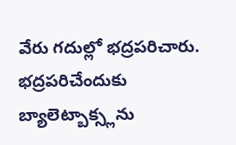వేరు గదుల్లో భద్రపరిచారు.
భద్రపరిచేందుకు బ్యాలెట్బాక్స్లను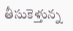తీసుకెళ్తున్న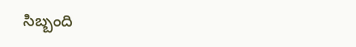సిబ్బంది